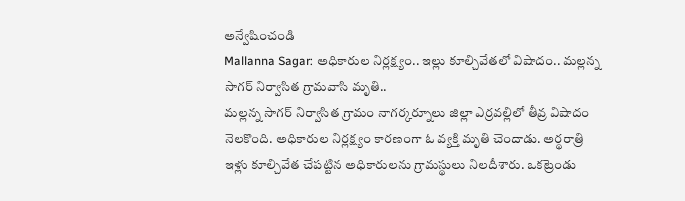అన్వేషించండి
Mallanna Sagar: అధికారుల నిర్లక్ష్యం.. ఇల్లు కూల్చివేతలో విషాదం.. మల్లన్న సాగర్ నిర్వాసిత గ్రామవాసి మృతి..
మల్లన్న సాగర్ నిర్వాసిత గ్రామం నాగర్కర్నూలు జిల్లా ఎర్రవల్లిలో తీవ్ర విషాదం నెలకొంది. అధికారుల నిర్లక్ష్యం కారణంగా ఓ వ్యక్తి మృతి చెందాడు. అర్థరాత్రి ఇళ్లు కూల్చివేత చేపట్టిన అధికారులను గ్రామస్థులు నిలదీశారు. ఒకట్రెండు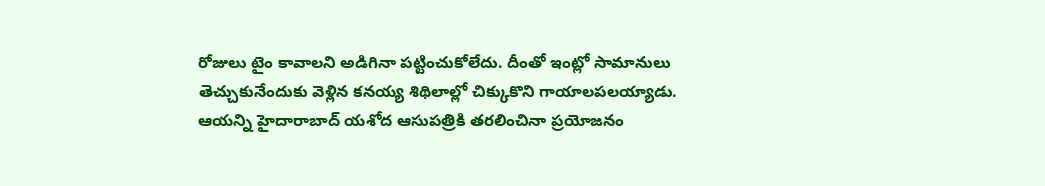రోజులు టైం కావాలని అడిగినా పట్టించుకోలేదు. దీంతో ఇంట్లో సామానులు తెచ్చుకునేందుకు వెళ్లిన కనయ్య శిథిలాల్లో చిక్కుకొని గాయాలపలయ్యాడు. ఆయన్ని హైదారాబాద్ యశోద ఆసుపత్రికి తరలించినా ప్రయోజనం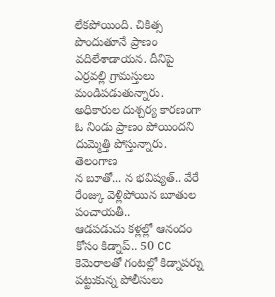లేకపోయింది. చికిత్స పొందుతూనే ప్రాణం వదిలేశాడాయన. దీనిపై ఎర్రవల్లి గ్రామస్తులు మండిపడుతున్నారు. అధికారుల దుశ్చర్య కారణంగా ఓ నిండు ప్రాణం పోయిందని దుమ్మెత్తి పోస్తున్నారు.
తెలంగాణ
న బూతో... న భవిష్యత్.. వేరే రేంజ్కు వెళ్లిపోయిన బూతుల పంచాయతీ..
ఆడపడుచు కళ్లల్లో ఆనందం కోసం కిడ్నాప్.. 50 CC కెమెరాలతో గంటల్లో కిడ్నాపర్ను పట్టుకున్న పోలీసులు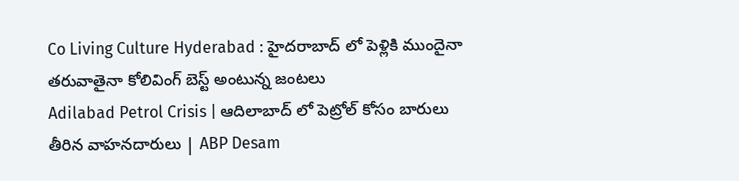Co Living Culture Hyderabad : హైదరాబాద్ లో పెళ్లికి ముందైనా తరువాతైనా కోలివింగ్ బెస్ట్ అంటున్న జంటలు
Adilabad Petrol Crisis | ఆదిలాబాద్ లో పెట్రోల్ కోసం బారులు తీరిన వాహనదారులు | ABP Desam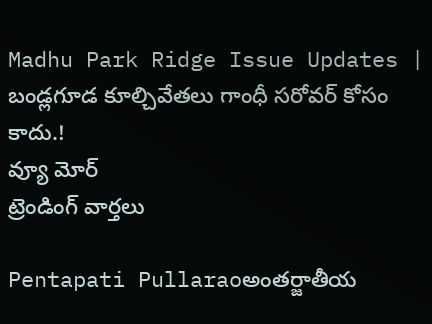Madhu Park Ridge Issue Updates | బండ్లగూడ కూల్చివేతలు గాంధీ సరోవర్ కోసం కాదు.!
వ్యూ మోర్
ట్రెండింగ్ వార్తలు

Pentapati Pullaraoఅంతర్జాతీయ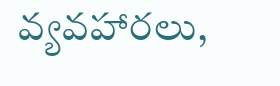వ్యవహారలు,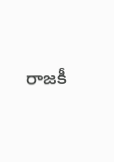రాజకీ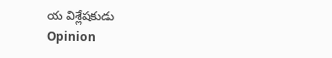య విశ్లేషకుడు
Opinion